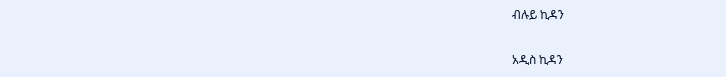ብሉይ ኪዳን

አዲስ ኪዳን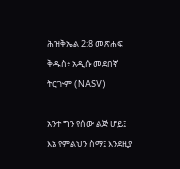ሕዝቅኤል 2:8 መጽሐፍ ቅዱስ፥ አዲሱ መደበኛ ትርጒም (NASV)

አንተ ግን የሰው ልጅ ሆይ፤ እኔ የምልህን ስማ፤ እንደዚያ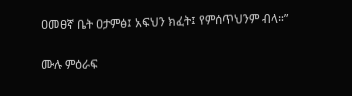ዐመፀኛ ቤት ዐታምፅ፤ አፍህን ክፈት፤ የምሰጥህንም ብላ።”

ሙሉ ምዕራፍ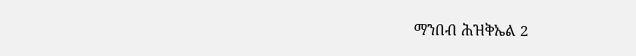ማንበብ ሕዝቅኤል 2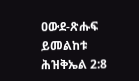ዐውደ-ጽሑፍ ይመልከቱ ሕዝቅኤል 2:8